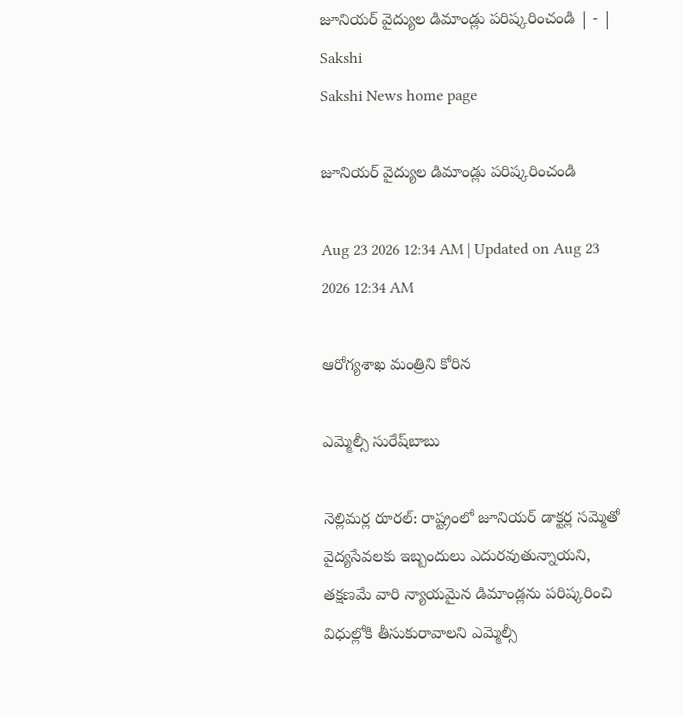జూనియర్‌ వైద్యుల డిమాండ్లు పరిష్కరించండి | - | Sakshi
Sakshi News home page

జూనియర్‌ వైద్యుల డిమాండ్లు పరిష్కరించండి

Aug 23 2026 12:34 AM | Updated on Aug 23 2026 12:34 AM

ఆరోగ్యశాఖ మంత్రిని కోరిన

ఎమ్మెల్సీ సురేష్‌బాబు

నెల్లిమర్ల రూరల్‌: రాష్ట్రంలో జూనియర్‌ డాక్టర్ల సమ్మెతో వైద్యసేవలకు ఇబ్బందులు ఎదురవుతున్నాయని, తక్షణమే వారి న్యాయమైన డిమాండ్లను పరిష్కరించి విధుల్లోకి తీసుకురావాలని ఎమ్మెల్సీ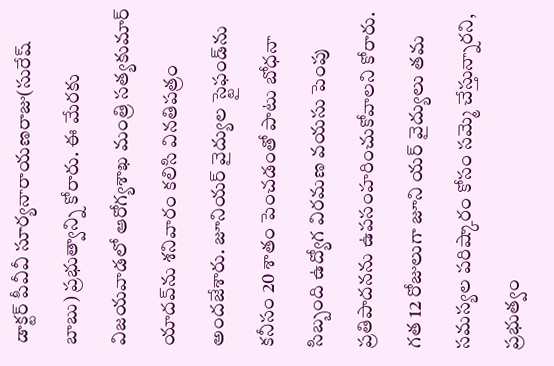డాక్టర్‌ పీవీవీ సూర్యనారాయణరాజు(సురేష్‌ బాబు) ప్రభుత్వాన్ని కోరారు. ఈ మేరకు విజయవాడలో ఆరోగ్యశాఖ మంత్రి సత్యకుమార్‌ యాదవ్‌ను శనివారం కలిసి వినతిపత్రం అందజేశారు. జూనియర్‌ వైద్యుల స్టైఫండ్‌ను కనీసం 20 శాతం పెంచడంతో పాటు బోధనా సిబ్బంది ఉద్యోగ విరమణ వయసు పెంపు ప్రతిపాదనను ఉపసంహరించుకోవాలని కోరారు. గత 12 రోజులుగా జూని యర్‌ వైద్యులు తమ సమస్యల పరిష్కారం కోసం సమ్మె చేస్తున్నారని, ప్రభుత్వం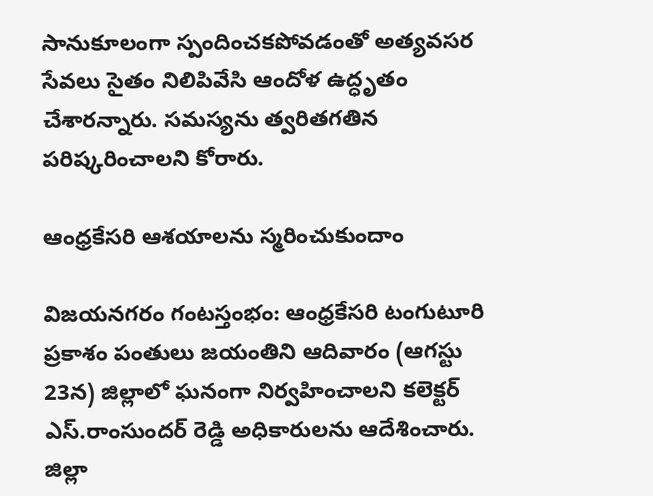సానుకూలంగా స్పందించకపోవడంతో అత్యవసర సేవలు సైతం నిలిపివేసి ఆందోళ ఉద్ధృతం చేశారన్నారు. సమస్యను త్వరితగతిన పరిష్కరించాలని కోరారు.

ఆంధ్రకేసరి ఆశయాలను స్మరించుకుందాం

విజయనగరం గంటస్తంభం: ఆంధ్రకేసరి టంగుటూరి ప్రకాశం పంతులు జయంతిని ఆదివారం (ఆగస్టు 23న) జిల్లాలో ఘనంగా నిర్వహించాలని కలెక్టర్‌ ఎస్‌.రాంసుందర్‌ రెడ్డి అధికారులను ఆదేశించారు. జిల్లా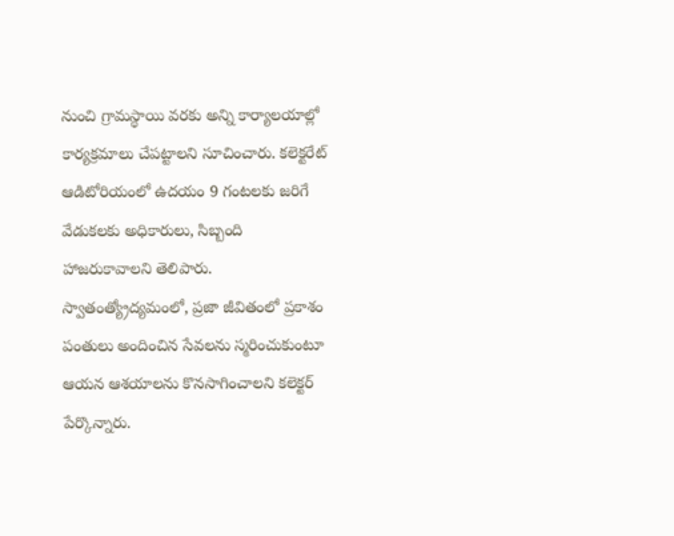నుంచి గ్రామస్థాయి వరకు అన్ని కార్యాలయాల్లో కార్యక్రమాలు చేపట్టాలని సూచించారు. కలెక్టరేట్‌ ఆడిటోరియంలో ఉదయం 9 గంటలకు జరిగే వేడుకలకు అధికారులు, సిబ్బంది హాజరుకావాలని తెలిపారు. స్వాతంత్య్రోద్యమంలో, ప్రజా జీవితంలో ప్రకాశం పంతులు అందించిన సేవలను స్మరించుకుంటూ ఆయన ఆశయాలను కొనసాగించాలని కలెక్టర్‌ పేర్కొన్నారు.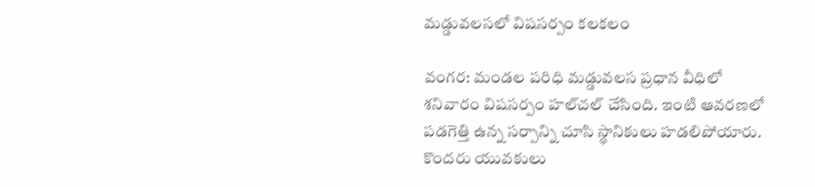మడ్డువలసలో విషసర్పం కలకలం

వంగర: మండల పరిధి మడ్డువలస ప్రధాన వీధిలో శనివారం విషసర్పం హల్‌చల్‌ చేసింది. ఇంటి ఆవరణలో పడగెత్తి ఉన్న సర్పాన్ని చూసి స్థానికులు హడలిపోయారు. కొందరు యువకులు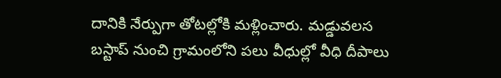దానికి నేర్పుగా తోటల్లోకి మళ్లించారు. మడ్డువలస బస్టాప్‌ నుంచి గ్రామంలోని పలు వీధుల్లో వీధి దీపాలు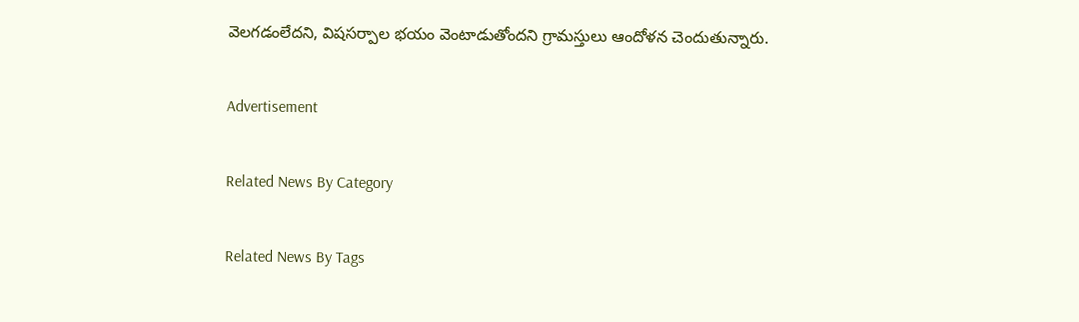వెలగడంలేదని, విషసర్పాల భయం వెంటాడుతోందని గ్రామస్తులు ఆందోళన చెందుతున్నారు.

Advertisement

Related News By Category

Related News By Tags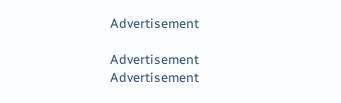Advertisement

Advertisement
Advertisement